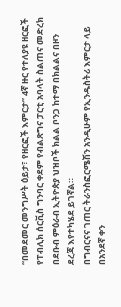“በመደመር መንግሥት ዕይታ፣ የዘርፎች እምርታ” 4ኛ ዙር የተለያዩ ዘርፎች የፐብሊክ ሰርቪስ ግንባር ቀደም የብልጽግና ፓርቲ አባላት ስልጠና መድረክ በደቡብ ምዕራብ ኢትዮጵያ ህዝቦች ክልል ቦንጋ ከተማ በክልልና በዞን ደረጃ እየተካሄደ ይገኛል።
በግብርናና ገጠር ትራንስፎርሜሽን አንዲሁም የኢንዱስትሪ እምርታ ላይ በአንደኛ ቀን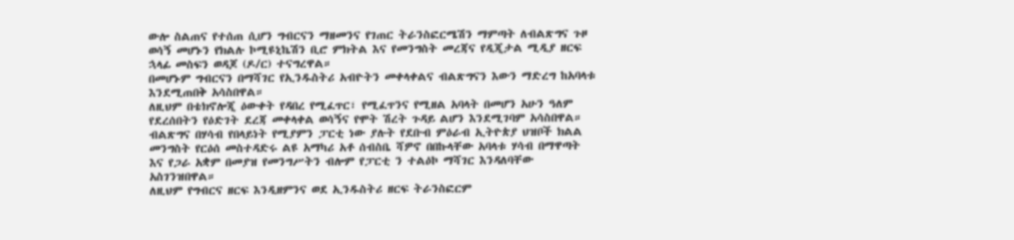ውሎ ስልጠና የተሰጠ ሲሆን ግብርናን ማዘመንና የገጠር ትራንስፎርሜሽን ማምጣት ለብልጽግና ጉዞ ወሳኝ መሆኑን የክልሉ ኮሚዩኒኬሽን ቢሮ ምክትል እና የመንግስት መረጃና የዲጂታል ሚዲያ ዘርፍ ኋላፊ መስፍን ወዳጆ (ዶ/ር) ተናግረዋል።
በመሆኑም ግብርናን በማሻገር የኢንዱስትሪ አብዮትን መቀላቀልና ብልጽግናን እውን ማድረግ ከአባላቱ እንደሚጠበቅ አሳስበዋል።
ለዚህም በቴክኖሎጂ ዕውቀት የዳበረ የሚፈጥር፣ የሚፈጥንና የሚዘል አባላት በመሆን አሁን ዓለም የደረሰበትን የዕድገት ደረጃ መቀላቀል ወሳኝና የሞት ሽረት ጉዳይ ልሆን እንደሚገባም አሳስበዋል።
ብልጽግና በሃሳብ የበላይነት የሚያምን ፓርቲ ነው ያሉት የደቡብ ምዕራብ ኢትዮጵያ ህዝቦች ክልል መንግስት የርዕሰ መስተዳድሩ ልዩ አማካሪ አቶ ሰብስቤ ሻዎኖ በበኩላቸው አባላቱ ሃሳብ በማዋጣት እና የጋራ አቋም በመያዝ የመንግሥትን ብሎም የፓርቲ ን ተልዕኮ ማሻገር እንዳለባቸው አስገንዝበዋል።
ለዚህም የግብርና ዘርፍ እንዲዘምንና ወደ ኢንዱስትሪ ዘርፍ ትራንስፎርም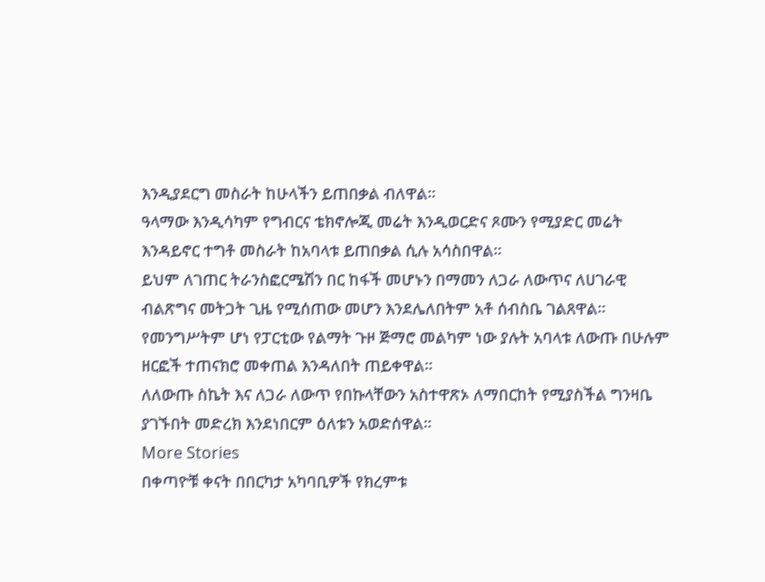እንዲያደርግ መስራት ከሁላችን ይጠበቃል ብለዋል።
ዓላማው እንዲሳካም የግብርና ቴክኖሎጂ መሬት እንዲወርድና ጾሙን የሚያድር መሬት እንዳይኖር ተግቶ መስራት ከአባላቱ ይጠበቃል ሲሉ አሳስበዋል።
ይህም ለገጠር ትራንስፎርሜሽን በር ከፋች መሆኑን በማመን ለጋራ ለውጥና ለሀገራዊ ብልጽግና መትጋት ጊዜ የሚሰጠው መሆን እንደሌለበትም አቶ ሰብስቤ ገልጸዋል።
የመንግሥትም ሆነ የፓርቲው የልማት ጉዞ ጅማሮ መልካም ነው ያሉት አባላቱ ለውጡ በሁሉም ዘርፎች ተጠናክሮ መቀጠል እንዳለበት ጠይቀዋል።
ለለውጡ ስኬት እና ለጋራ ለውጥ የበኩላቸውን አስተዋጽኦ ለማበርከት የሚያስችል ግንዛቤ ያገኙበት መድረክ እንደነበርም ዕለቱን አወድሰዋል።
More Stories
በቀጣዮቹ ቀናት በበርካታ አካባቢዎች የክረምቱ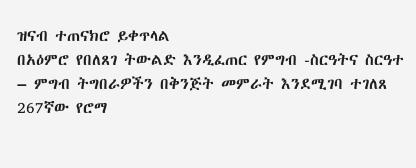ዝናብ ተጠናክሮ ይቀጥላል
በአዕምሮ የበለጸገ ትውልድ እንዲፈጠር የምግብ -ስርዓትና ስርዓተ – ምግብ ትግበራዎችን በቅንጅት መምራት እንደሚገባ ተገለጸ
267ኛው የሮማ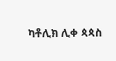ካቶሊክ ሊቀ ጳጳስ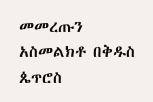መመረጡን አስመልክቶ በቅዱስ ጴጥሮስ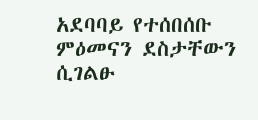አደባባይ የተሰበሰቡ ምዕመናን ደስታቸውን ሲገልፁ